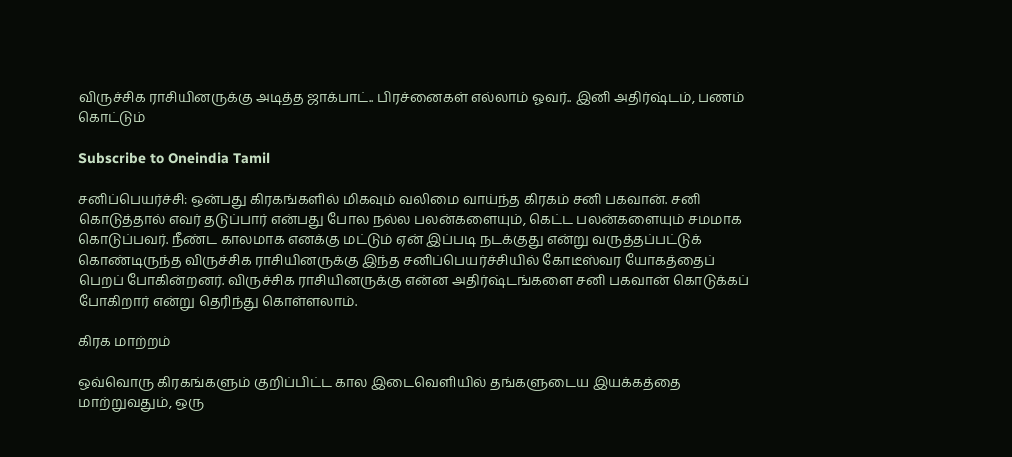விருச்சிக ராசியினருக்கு அடித்த ஜாக்பாட்.. பிரச்னைகள் எல்லாம் ஓவர்.. இனி அதிர்ஷ்டம், பணம் கொட்டும்

Subscribe to Oneindia Tamil

சனிப்பெயர்ச்சி: ஒன்பது கிரகங்களில் மிகவும் வலிமை வாய்ந்த கிரகம் சனி பகவான். சனி கொடுத்தால் எவர் தடுப்பார் என்பது போல நல்ல பலன்களையும், கெட்ட பலன்களையும் சமமாக கொடுப்பவர். நீண்ட காலமாக எனக்கு மட்டும் ஏன் இப்படி நடக்குது என்று வருத்தப்பட்டுக் கொண்டிருந்த விருச்சிக ராசியினருக்கு இந்த சனிப்பெயர்ச்சியில் கோடீஸ்வர யோகத்தைப் பெறப் போகின்றனர். விருச்சிக ராசியினருக்கு என்ன அதிர்ஷ்டங்களை சனி பகவான் கொடுக்கப் போகிறார் என்று தெரிந்து கொள்ளலாம்.

கிரக மாற்றம்

ஒவ்வொரு கிரகங்களும் குறிப்பிட்ட கால இடைவெளியில் தங்களுடைய இயக்கத்தை மாற்றுவதும், ஒரு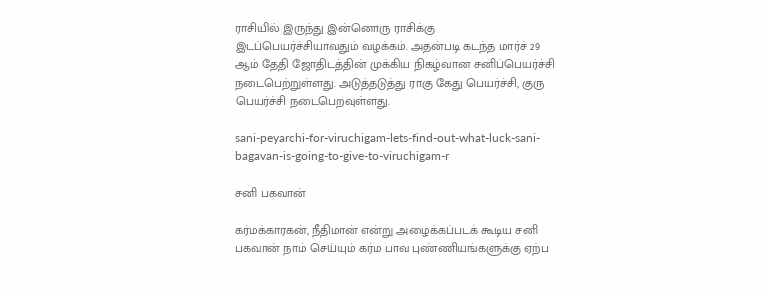ராசியில் இருந்து இன்னொரு ராசிக்கு இடப்பெயர்ச்சியாவதும் வழக்கம். அதன்படி கடந்த மார்ச் 29 ஆம் தேதி ஜோதிடத்தின் முக்கிய நிகழ்வான சனிப்பெயர்ச்சி நடைபெற்றுள்ளது. அடுத்தடுத்து ராகு கேது பெயர்ச்சி, குரு பெயர்ச்சி நடைபெறவுள்ளது.

sani-peyarchi-for-viruchigam-lets-find-out-what-luck-sani-bagavan-is-going-to-give-to-viruchigam-r

சனி பகவான்

கர்மக்காரகன், நீதிமான் என்று அழைக்கப்படக் கூடிய சனி பகவான் நாம் செய்யும் கர்ம பாவ புண்ணியங்களுக்கு ஏற்ப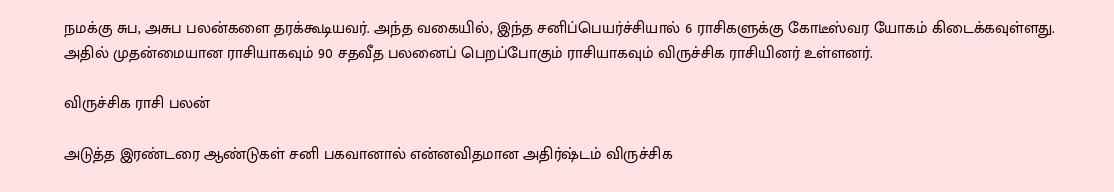நமக்கு சுப, அசுப பலன்களை தரக்கூடியவர். அந்த வகையில், இந்த சனிப்பெயர்ச்சியால் 6 ராசிகளுக்கு கோடீஸ்வர யோகம் கிடைக்கவுள்ளது. அதில் முதன்மையான ராசியாகவும் 90 சதவீத பலனைப் பெறப்போகும் ராசியாகவும் விருச்சிக ராசியினர் உள்ளனர்.

விருச்சிக ராசி பலன்

அடுத்த இரண்டரை ஆண்டுகள் சனி பகவானால் என்னவிதமான அதிர்ஷ்டம் விருச்சிக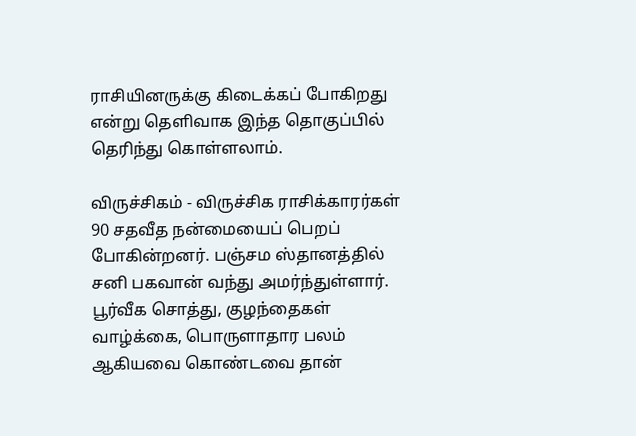ராசியினருக்கு கிடைக்கப் போகிறது என்று தெளிவாக இந்த தொகுப்பில் தெரிந்து கொள்ளலாம்.

விருச்சிகம் - விருச்சிக ராசிக்காரர்கள் 90 சதவீத நன்மையைப் பெறப் போகின்றனர். பஞ்சம ஸ்தானத்தில் சனி பகவான் வந்து அமர்ந்துள்ளார். பூர்வீக சொத்து, குழந்தைகள் வாழ்க்கை, பொருளாதார பலம் ஆகியவை கொண்டவை தான்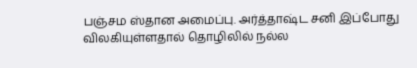பஞ்சம ஸ்தான அமைப்பு. அர்த்தாஷ்ட சனி இப்போது விலகியுள்ளதால் தொழிலில் நல்ல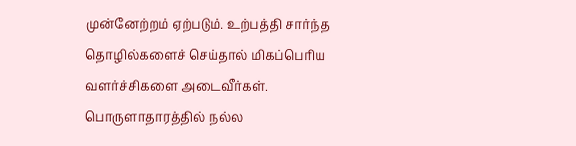முன்னேற்றம் ஏற்படும். உற்பத்தி சார்ந்த தொழில்களைச் செய்தால் மிகப்பெரிய வளர்ச்சிகளை அடைவீர்கள். பொருளாதாரத்தில் நல்ல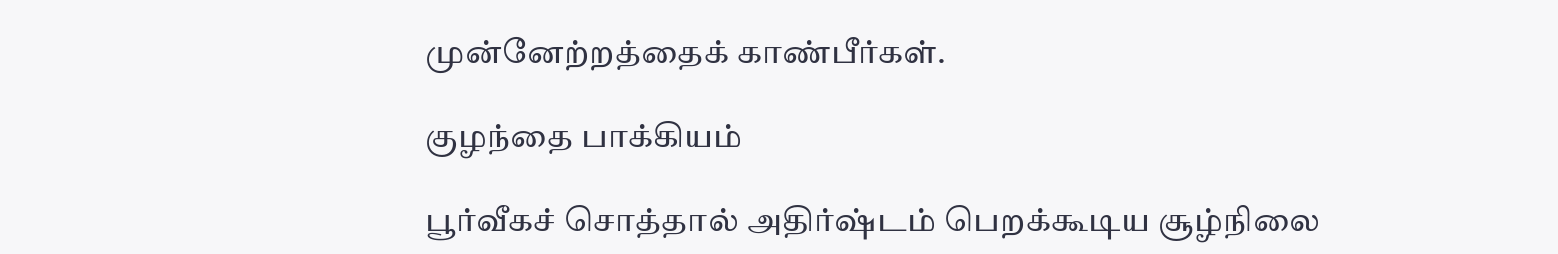முன்னேற்றத்தைக் காண்பீர்கள்.

குழந்தை பாக்கியம்

பூர்வீகச் சொத்தால் அதிர்ஷ்டம் பெறக்கூடிய சூழ்நிலை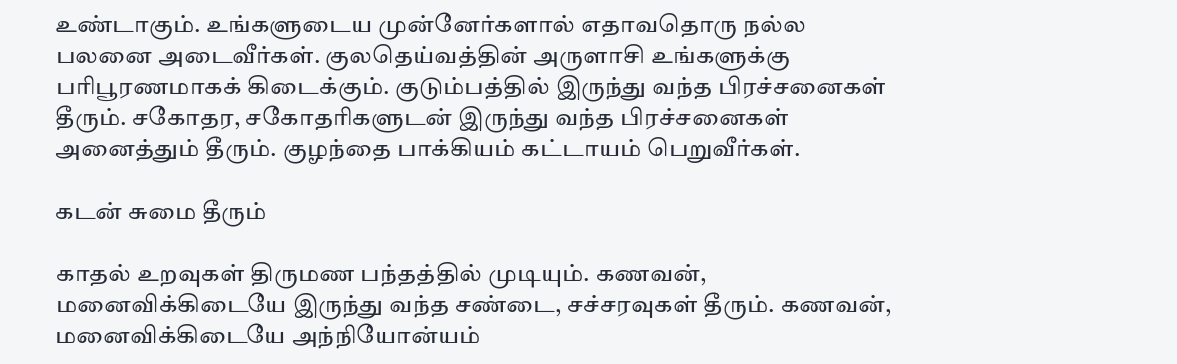உண்டாகும். உங்களுடைய முன்னேர்களால் எதாவதொரு நல்ல பலனை அடைவீர்கள். குலதெய்வத்தின் அருளாசி உங்களுக்கு பரிபூரணமாகக் கிடைக்கும். குடும்பத்தில் இருந்து வந்த பிரச்சனைகள் தீரும். சகோதர, சகோதரிகளுடன் இருந்து வந்த பிரச்சனைகள் அனைத்தும் தீரும். குழந்தை பாக்கியம் கட்டாயம் பெறுவீர்கள்.

கடன் சுமை தீரும்

காதல் உறவுகள் திருமண பந்தத்தில் முடியும். கணவன், மனைவிக்கிடையே இருந்து வந்த சண்டை, சச்சரவுகள் தீரும். கணவன், மனைவிக்கிடையே அந்நியோன்யம்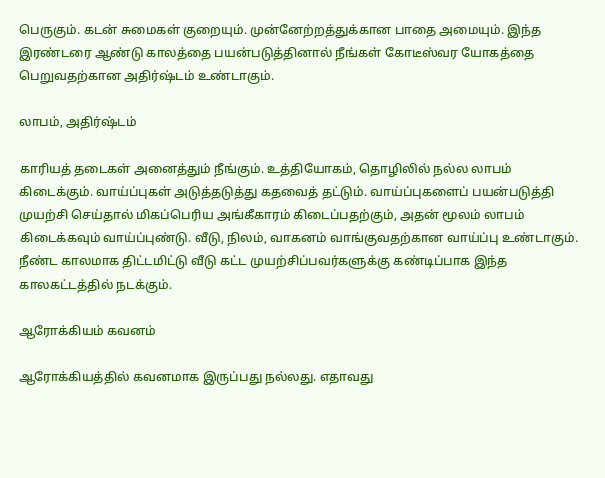பெருகும். கடன் சுமைகள் குறையும். முன்னேற்றத்துக்கான பாதை அமையும். இந்த இரண்டரை ஆண்டு காலத்தை பயன்படுத்தினால் நீங்கள் கோடீஸ்வர யோகத்தை பெறுவதற்கான அதிர்ஷ்டம் உண்டாகும்.

லாபம், அதிர்ஷ்டம்

காரியத் தடைகள் அனைத்தும் நீங்கும். உத்தியோகம், தொழிலில் நல்ல லாபம் கிடைக்கும். வாய்ப்புகள் அடுத்தடுத்து கதவைத் தட்டும். வாய்ப்புகளைப் பயன்படுத்தி முயற்சி செய்தால் மிகப்பெரிய அங்கீகாரம் கிடைப்பதற்கும், அதன் மூலம் லாபம் கிடைக்கவும் வாய்ப்புண்டு. வீடு, நிலம், வாகனம் வாங்குவதற்கான வாய்ப்பு உண்டாகும். நீண்ட காலமாக திட்டமிட்டு வீடு கட்ட முயற்சிப்பவர்களுக்கு கண்டிப்பாக இந்த காலகட்டத்தில் நடக்கும்.

ஆரோக்கியம் கவனம்

ஆரோக்கியத்தில் கவனமாக இருப்பது நல்லது. எதாவது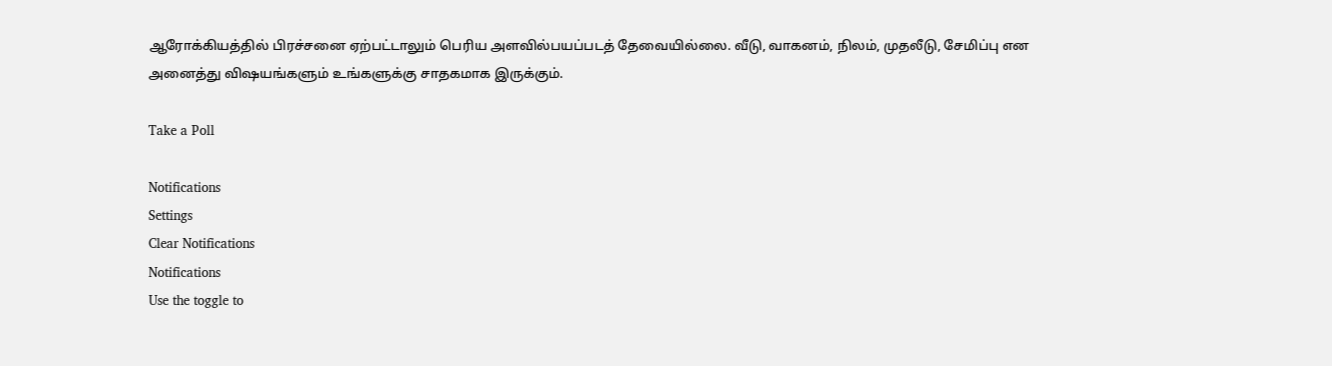ஆரோக்கியத்தில் பிரச்சனை ஏற்பட்டாலும் பெரிய அளவில்பயப்படத் தேவையில்லை. வீடு, வாகனம், நிலம், முதலீடு, சேமிப்பு என அனைத்து விஷயங்களும் உங்களுக்கு சாதகமாக இருக்கும்.

Take a Poll

Notifications
Settings
Clear Notifications
Notifications
Use the toggle to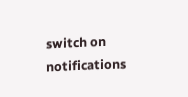switch on notifications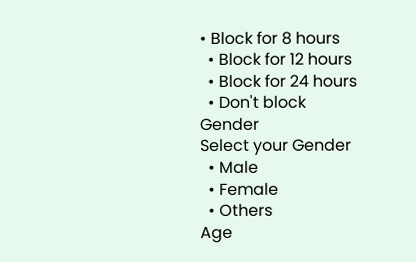• Block for 8 hours
  • Block for 12 hours
  • Block for 24 hours
  • Don't block
Gender
Select your Gender
  • Male
  • Female
  • Others
Age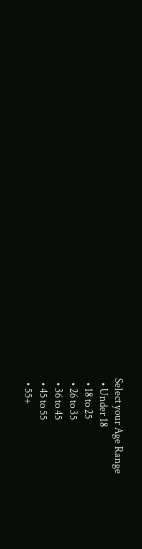Select your Age Range
  • Under 18
  • 18 to 25
  • 26 to 35
  • 36 to 45
  • 45 to 55
  • 55+